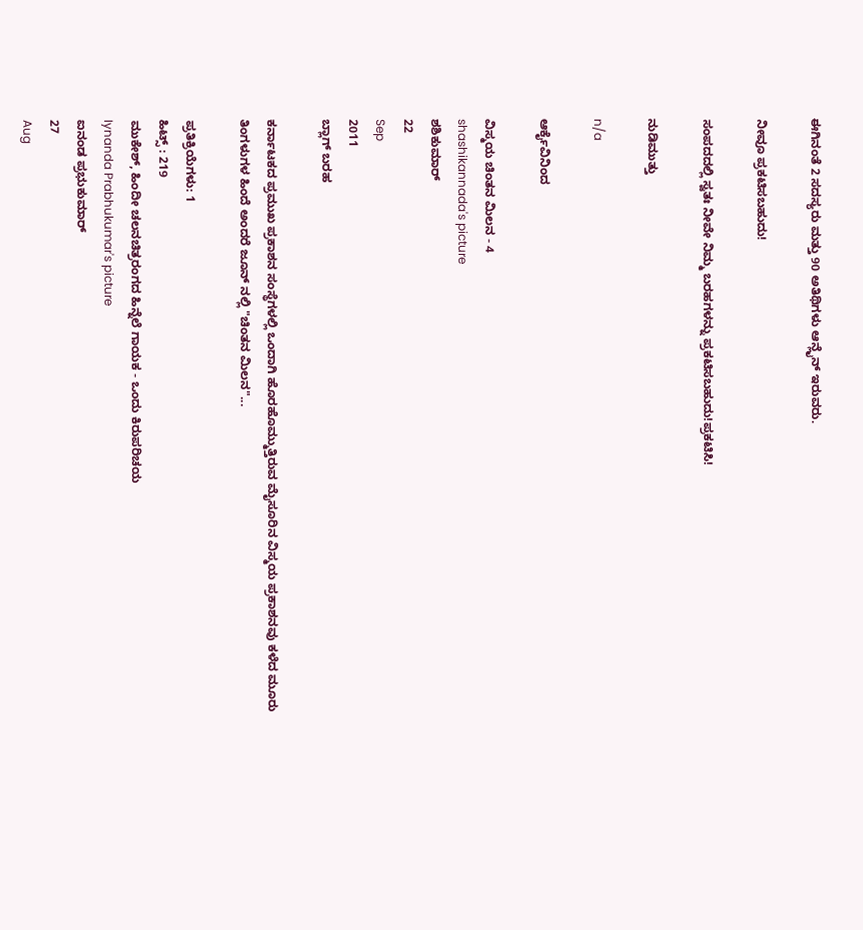ಈಗಿನಂತೆ 2 ಸದಸ್ಯರು ಮತ್ತು 90 ಅತಿಥಿಗಳು ಆನ್ಲೈನ್ ಇರುವರು.

ನೀವೂ ಪ್ರಕಟಿಸಬಹುದು!

ಸಂಪದದಲ್ಲಿ ಸ್ವತಃ ನೀವೇ ನಿಮ್ಮ ಬರಹಗಳನ್ನು ಪ್ರಕಟಿಸಬಹುದು!ಪ್ರಕಟಿಸಿ!

ನುಡಿಮುತ್ತು

n/a

ಆರ್ಕೈವಿನಿಂದ

ವಿಸ್ಮಯ ಚಿಂತನ ಮಿಲನ - 4
shashikannada's picture
ಶಶಿಕುಮಾರ್
22
Sep
2011
ಬ್ಲಾಗ್ ಬರಹ

ಕರ್ನಾಟಕದ ಪ್ರಮುಖ ಪ್ರಕಾಶನ ಸಂಸ್ಥೆಗಳಲ್ಲಿ ಒಂದಾಗಿ ಹೊರಹೊಮ್ಮುತ್ತಿರುವ ಮೈಸೂರಿನ ವಿಸ್ಮಯ ಪ್ರಕಾಶನವು ಕಳೆದ ಮೂರು ತಿಂಗಳುಗಳ ಹಿಂದೆ ಅಂದರೆ ಜೂನ್ ನಲ್ಲಿ "ಚಿಂತನ ಮಿಲನ"...

ಪ್ರತಿಕ್ರಿಯೆಗಳು: 1
ಹಿಟ್ಸ್ : 219
ಮುಕೇಶ್, ಹಿಂದೀ ಚಲನಚಿತ್ರರಂಗದ ಹಿನ್ನೆಲೆ ಗಾಯಕ - ಒಂದು ಕಿರುಪರಿಚಯ
Iynanda Prabhukumar's picture
ಐನಂಡ ಪ್ರಭುಕುಮಾರ್
27
Aug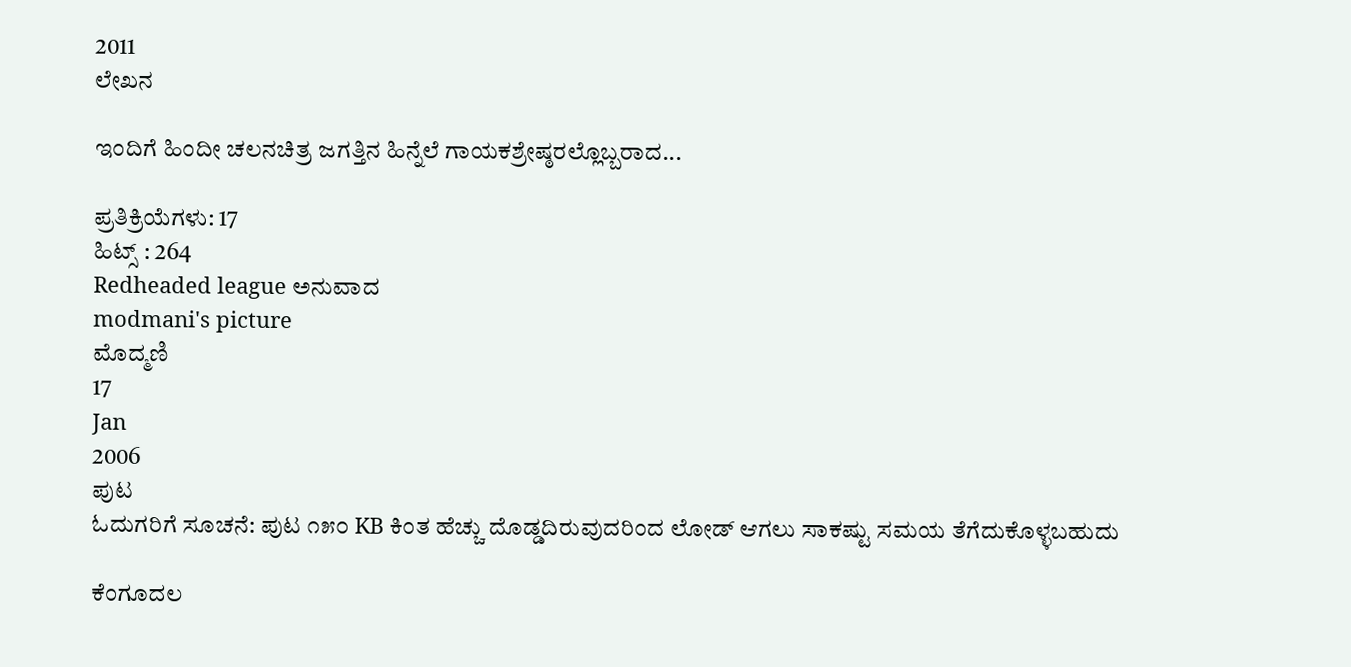2011
ಲೇಖನ

ಇಂದಿಗೆ ಹಿಂದೀ ಚಲನಚಿತ್ರ ಜಗತ್ತಿನ ಹಿನ್ನೆಲೆ ಗಾಯಕಶ್ರೇಷ್ಠರಲ್ಲೊಬ್ಬರಾದ...

ಪ್ರತಿಕ್ರಿಯೆಗಳು: 17
ಹಿಟ್ಸ್ : 264
Redheaded league ಅನುವಾದ
modmani's picture
ಮೊದ್ಮಣಿ
17
Jan
2006
ಪುಟ
ಓದುಗರಿಗೆ ಸೂಚನೆ: ಪುಟ ೧೫೦ KB ಕಿಂತ ಹೆಚ್ಚು ದೊಡ್ಡದಿರುವುದರಿಂದ ಲೋಡ್ ಆಗಲು ಸಾಕಷ್ಟು ಸಮಯ ತೆಗೆದುಕೊಳ್ಳಬಹುದು

ಕೆಂಗೂದಲ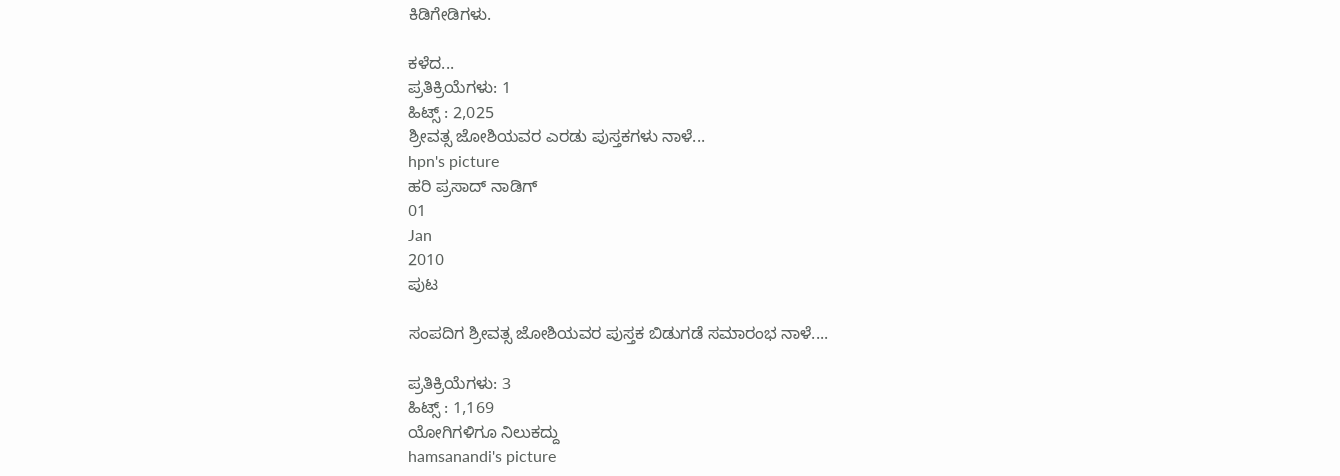ಕಿಡಿಗೇಡಿಗಳು.

ಕಳೆದ...
ಪ್ರತಿಕ್ರಿಯೆಗಳು: 1
ಹಿಟ್ಸ್ : 2,025
ಶ್ರೀವತ್ಸ ಜೋಶಿಯವರ ಎರಡು ಪುಸ್ತಕಗಳು ನಾಳೆ...
hpn's picture
ಹರಿ ಪ್ರಸಾದ್ ನಾಡಿಗ್
01
Jan
2010
ಪುಟ

ಸಂಪದಿಗ ಶ್ರೀವತ್ಸ ಜೋಶಿಯವರ ಪುಸ್ತಕ ಬಿಡುಗಡೆ ಸಮಾರಂಭ ನಾಳೆ....

ಪ್ರತಿಕ್ರಿಯೆಗಳು: 3
ಹಿಟ್ಸ್ : 1,169
ಯೋಗಿಗಳಿಗೂ ನಿಲುಕದ್ದು
hamsanandi's picture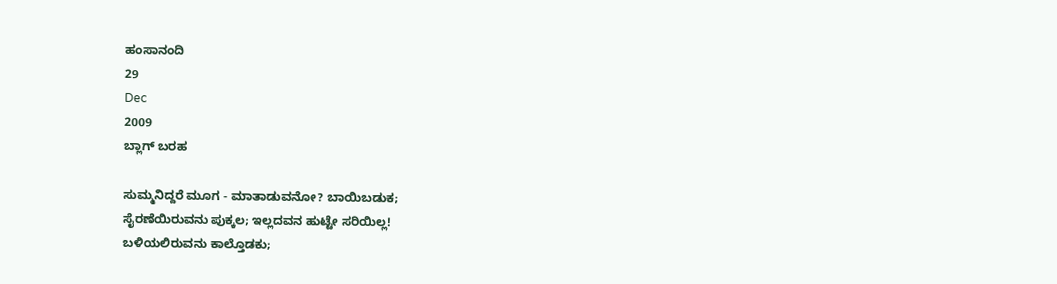ಹಂಸಾನಂದಿ
29
Dec
2009
ಬ್ಲಾಗ್ ಬರಹ

ಸುಮ್ಮನಿದ್ದರೆ ಮೂಗ - ಮಾತಾಡುವನೋ? ಬಾಯಿಬಡುಕ;
ಸೈರಣೆಯಿರುವನು ಪುಕ್ಕಲ; ಇಲ್ಲದವನ ಹುಟ್ಟೇ ಸರಿಯಿಲ್ಲ!
ಬಳಿಯಲಿರುವನು ಕಾಲ್ತೊಡಕು;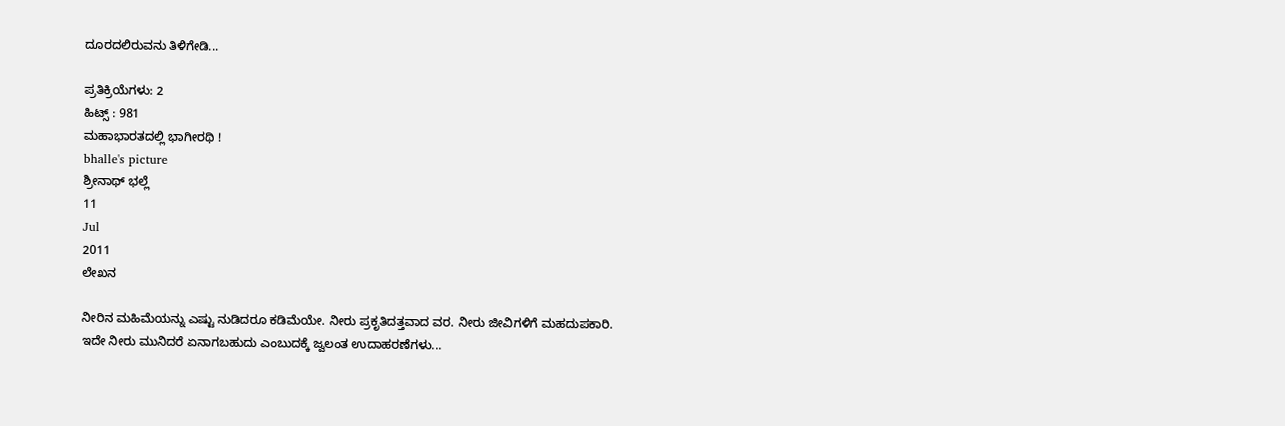ದೂರದಲಿರುವನು ತಿಳಿಗೇಡಿ...

ಪ್ರತಿಕ್ರಿಯೆಗಳು: 2
ಹಿಟ್ಸ್ : 981
ಮಹಾಭಾರತದಲ್ಲಿ ಭಾಗೀರಥಿ !
bhalle's picture
ಶ್ರೀನಾಥ್ ಭಲ್ಲೆ
11
Jul
2011
ಲೇಖನ

ನೀರಿನ ಮಹಿಮೆಯನ್ನು ಎಷ್ಟು ನುಡಿದರೂ ಕಡಿಮೆಯೇ. ನೀರು ಪ್ರಕೃತಿದತ್ತವಾದ ವರ. ನೀರು ಜೀವಿಗಳಿಗೆ ಮಹದುಪಕಾರಿ. ಇದೇ ನೀರು ಮುನಿದರೆ ಏನಾಗಬಹುದು ಎಂಬುದಕ್ಕೆ ಜ್ವಲಂತ ಉದಾಹರಣೆಗಳು...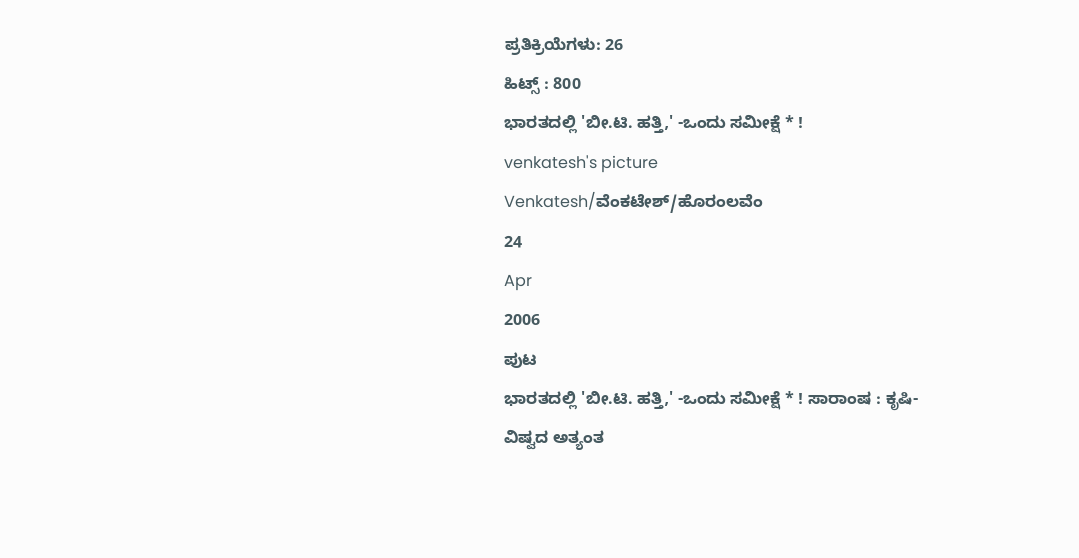ಪ್ರತಿಕ್ರಿಯೆಗಳು: 26
ಹಿಟ್ಸ್ : 800
ಭಾರತದಲ್ಲಿ 'ಬೀ.ಟಿ. ಹತ್ತಿ,' -ಒಂದು ಸಮೀಕ್ಷೆ * !
venkatesh's picture
Venkatesh/ವೆಂಕಟೇಶ್/ಹೊರಂಲವೆಂ
24
Apr
2006
ಪುಟ
ಭಾರತದಲ್ಲಿ 'ಬೀ.ಟಿ. ಹತ್ತಿ,' -ಒಂದು ಸಮೀಕ್ಷೆ * ! ಸಾರಾಂಷ : ಕೃಷಿ- ವಿಷ್ವದ ಅತ್ಯಂತ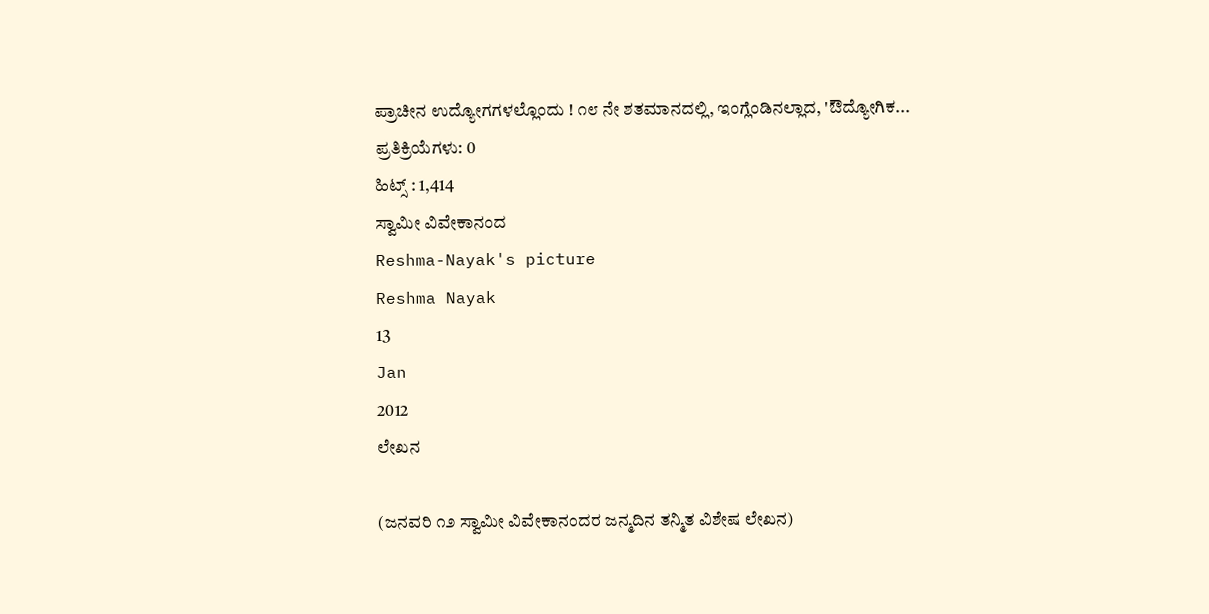ಪ್ರಾಚೀನ ಉದ್ಯೋಗಗಳಲ್ಲೊಂದು ! ೧೮ ನೇ ಶತಮಾನದಲ್ಲಿ, ಇಂಗ್ಲೆಂಡಿನಲ್ಲಾದ, 'ಔದ್ಯೋಗಿಕ...
ಪ್ರತಿಕ್ರಿಯೆಗಳು: 0
ಹಿಟ್ಸ್ : 1,414
ಸ್ವಾಮೀ ವಿವೇಕಾನಂದ‌
Reshma-Nayak's picture
Reshma Nayak
13
Jan
2012
ಲೇಖನ

(ಜನವರಿ ೧೨ ಸ್ವಾಮೀ ವಿವೇಕಾನಂದರ ಜನ್ಮದಿನ ತನ್ಮಿತ ವಿಶೇಷ ಲೇಖನ)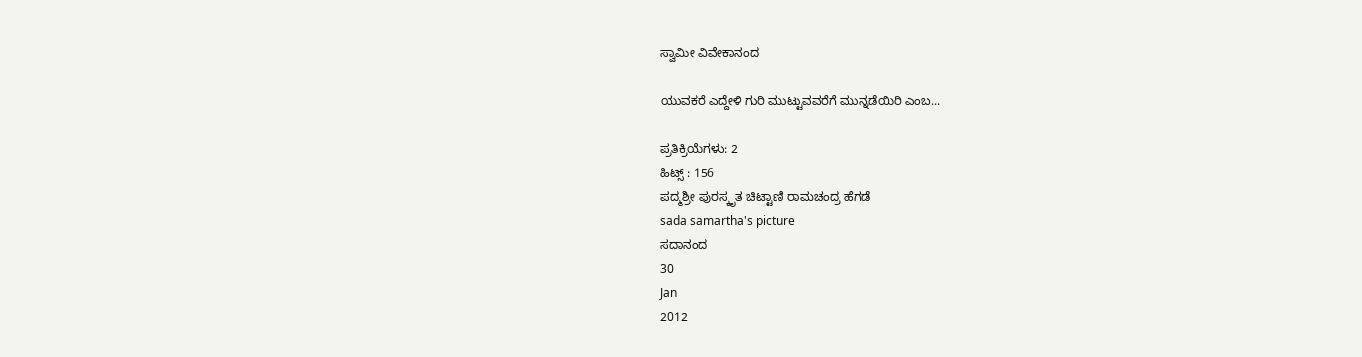ಸ್ವಾಮೀ ವಿವೇಕಾನಂದ

ಯುವಕರೆ ಎದ್ದೇಳಿ ಗುರಿ ಮುಟ್ಟುವವರೆಗೆ ಮುನ್ನಡೆಯಿರಿ ಎಂಬ...

ಪ್ರತಿಕ್ರಿಯೆಗಳು: 2
ಹಿಟ್ಸ್ : 156
ಪದ್ಮಶ್ರೀ ಪುರಸ್ಕೃತ ಚಿಟ್ಟಾಣಿ ರಾಮಚಂದ್ರ ಹೆಗಡೆ
sada samartha's picture
ಸದಾನಂದ
30
Jan
2012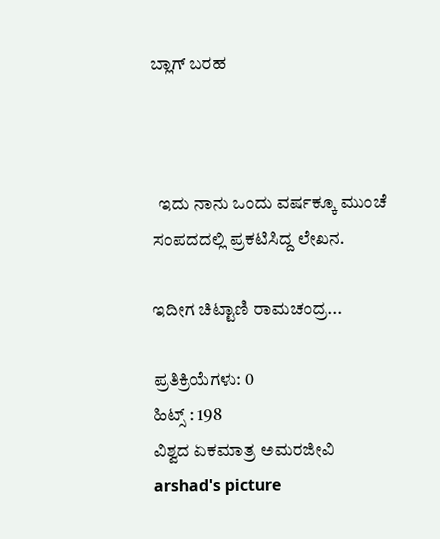ಬ್ಲಾಗ್ ಬರಹ



  ಇದು ನಾನು ಒಂದು ವರ್ಷಕ್ಕೂ ಮುಂಚೆ ಸಂಪದದಲ್ಲಿ ಪ್ರಕಟಿಸಿದ್ದ ಲೇಖನ.

ಇದೀಗ ಚಿಟ್ಟಾಣಿ ರಾಮಚಂದ್ರ...

ಪ್ರತಿಕ್ರಿಯೆಗಳು: 0
ಹಿಟ್ಸ್ : 198
ವಿಶ್ವದ ಏಕಮಾತ್ರ ಅಮರಜೀವಿ
arshad's picture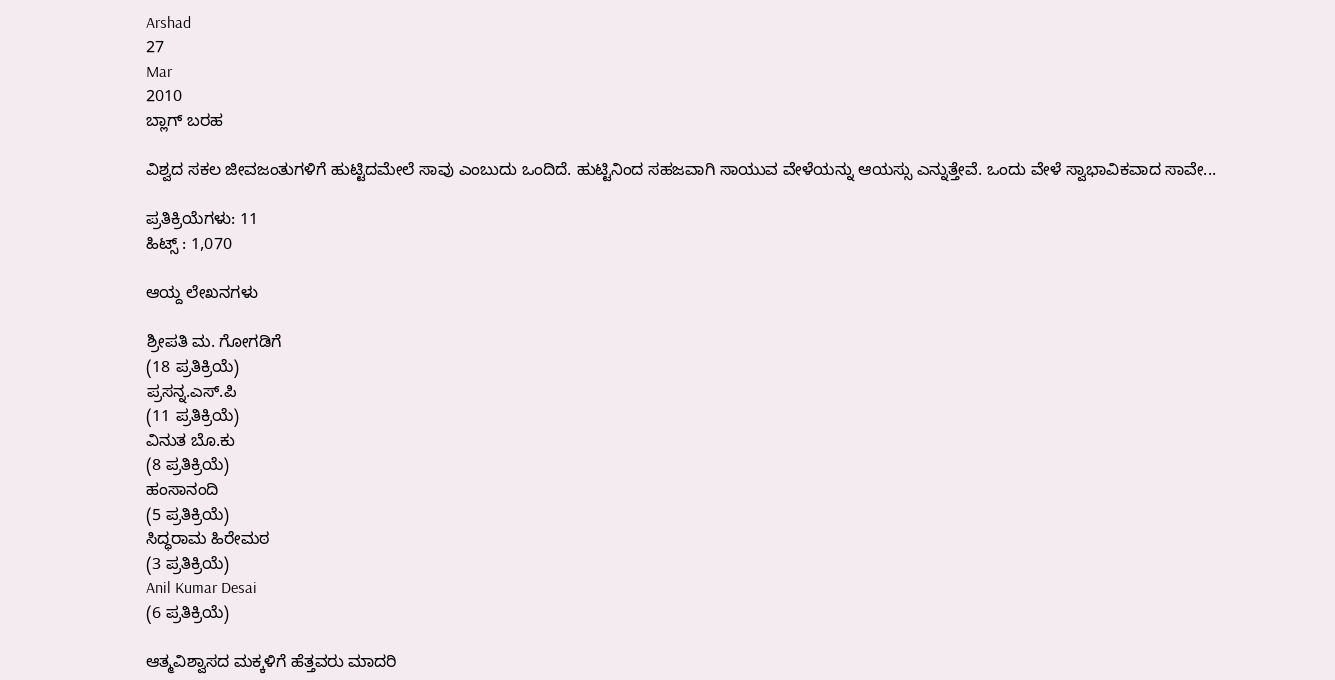Arshad
27
Mar
2010
ಬ್ಲಾಗ್ ಬರಹ

ವಿಶ್ವದ ಸಕಲ ಜೀವಜಂತುಗಳಿಗೆ ಹುಟ್ಟಿದಮೇಲೆ ಸಾವು ಎಂಬುದು ಒಂದಿದೆ. ಹುಟ್ಟಿನಿಂದ ಸಹಜವಾಗಿ ಸಾಯುವ ವೇಳೆಯನ್ನು ಆಯಸ್ಸು ಎನ್ನುತ್ತೇವೆ. ಒಂದು ವೇಳೆ ಸ್ವಾಭಾವಿಕವಾದ ಸಾವೇ...

ಪ್ರತಿಕ್ರಿಯೆಗಳು: 11
ಹಿಟ್ಸ್ : 1,070

ಆಯ್ದ ಲೇಖನಗಳು

ಶ್ರೀಪತಿ ಮ. ಗೋಗಡಿಗೆ
(18 ಪ್ರತಿಕ್ರಿಯೆ)
ಪ್ರಸನ್ನ.ಎಸ್.ಪಿ
(11 ಪ್ರತಿಕ್ರಿಯೆ)
ವಿನುತ ಬೊ.ಕು
(8 ಪ್ರತಿಕ್ರಿಯೆ)
ಹಂಸಾನಂದಿ
(5 ಪ್ರತಿಕ್ರಿಯೆ)
ಸಿದ್ಧರಾಮ ಹಿರೇಮಠ
(3 ಪ್ರತಿಕ್ರಿಯೆ)
Anil Kumar Desai
(6 ಪ್ರತಿಕ್ರಿಯೆ)

ಆತ್ಮವಿಶ್ವಾಸದ ಮಕ್ಕಳಿಗೆ ಹೆತ್ತವರು ಮಾದರಿ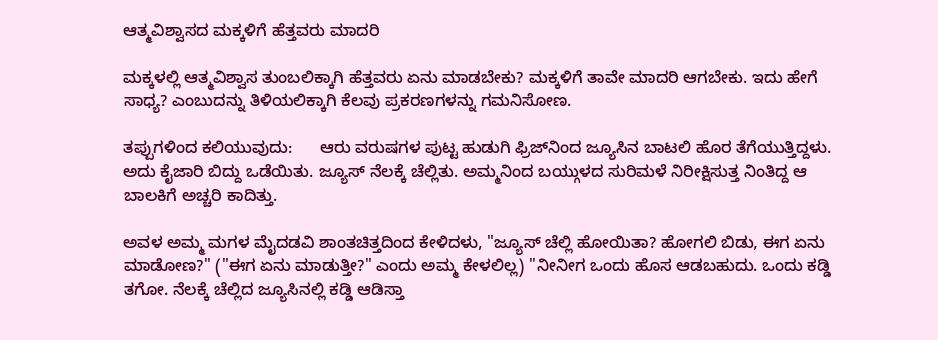ಆತ್ಮವಿಶ್ವಾಸದ ಮಕ್ಕಳಿಗೆ ಹೆತ್ತವರು ಮಾದರಿ

ಮಕ್ಕಳಲ್ಲಿ ಆತ್ಮವಿಶ್ವಾಸ ತುಂಬಲಿಕ್ಕಾಗಿ ಹೆತ್ತವರು ಏನು ಮಾಡಬೇಕು? ಮಕ್ಕಳಿಗೆ ತಾವೇ ಮಾದರಿ ಆಗಬೇಕು. ಇದು ಹೇಗೆ ಸಾಧ್ಯ? ಎಂಬುದನ್ನು ತಿಳಿಯಲಿಕ್ಕಾಗಿ ಕೆಲವು ಪ್ರಕರಣಗಳನ್ನು ಗಮನಿಸೋಣ.

ತಪ್ಪುಗಳಿಂದ ಕಲಿಯುವುದು:      ಆರು ವರುಷಗಳ ಪುಟ್ಟ ಹುಡುಗಿ ಫ್ರಿಜ್‍ನಿಂದ ಜ್ಯೂಸಿನ ಬಾಟಲಿ ಹೊರ ತೆಗೆಯುತ್ತಿದ್ದಳು. ಅದು ಕೈಜಾರಿ ಬಿದ್ದು ಒಡೆಯಿತು. ಜ್ಯೂಸ್ ನೆಲಕ್ಕೆ ಚೆಲ್ಲಿತು. ಅಮ್ಮನಿಂದ ಬಯ್ಗುಳದ ಸುರಿಮಳೆ ನಿರೀಕ್ಷಿಸುತ್ತ ನಿಂತಿದ್ದ ಆ ಬಾಲಕಿಗೆ ಅಚ್ಚರಿ ಕಾದಿತ್ತು.

ಅವಳ ಅಮ್ಮ ಮಗಳ ಮೈದಡವಿ ಶಾಂತಚಿತ್ತದಿಂದ ಕೇಳಿದಳು, "ಜ್ಯೂಸ್ ಚೆಲ್ಲಿ ಹೋಯಿತಾ? ಹೋಗಲಿ ಬಿಡು, ಈಗ ಏನು ಮಾಡೋಣ?" ("ಈಗ ಏನು ಮಾಡುತ್ತೀ?" ಎಂದು ಅಮ್ಮ ಕೇಳಲಿಲ್ಲ) "ನೀನೀಗ ಒಂದು ಹೊಸ ಆಡಬಹುದು. ಒಂದು ಕಡ್ಡಿ ತಗೋ. ನೆಲಕ್ಕೆ ಚೆಲ್ಲಿದ ಜ್ಯೂಸಿನಲ್ಲಿ ಕಡ್ಡಿ ಆಡಿಸ್ತಾ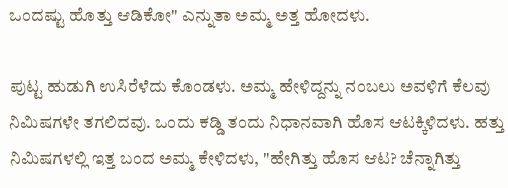ಒಂದಷ್ಟು ಹೊತ್ತು ಆಡಿಕೋ" ಎನ್ನುತಾ ಅಮ್ಮ ಅತ್ತ ಹೋದಳು.

ಪುಟ್ಟ ಹುಡುಗಿ ಉಸಿರೆಳೆದು ಕೊಂಡಳು. ಅಮ್ಮ ಹೇಳಿದ್ದನ್ನು ನಂಬಲು ಅವಳಿಗೆ ಕೆಲವು ನಿಮಿಷಗಳೇ ತಗಲಿದವು. ಒಂದು ಕಡ್ಡಿ ತಂದು ನಿಧಾನವಾಗಿ ಹೊಸ ಆಟಕ್ಕಿಳಿದಳು. ಹತ್ತು ನಿಮಿಷಗಳಲ್ಲಿ ಇತ್ತ ಬಂದ ಅಮ್ಮ ಕೇಳಿದಳು, "ಹೇಗಿತ್ತು ಹೊಸ ಆಟ? ಚೆನ್ನಾಗಿತ್ತು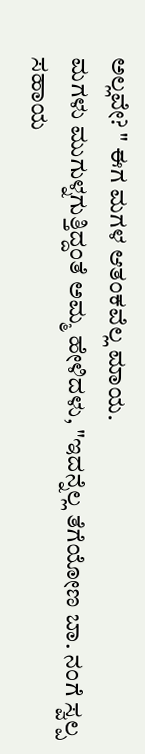ಅಲ್ಲವೇ? " ಈಗ ಮಗಳ ಆತಂಕವೆಲ್ಲ ಮಾಯ.
ಮಗಳು ಮುಗುಳ್ನಗುತ್ತಿದ್ದಂತೆ ಅಮ್ಮ ಹೇಳಿದಳು, "ಇದನ್ನೆಲ್ಲ ತೆಗೆಯೋಣ ಬಾ. ನಂಗೆ ಸ್ವಲ್ಪ ಸಹಾಯ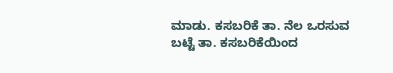ಮಾಡು. ಕಸಬರಿಕೆ ತಾ. ನೆಲ ಒರಸುವ ಬಟ್ಟೆ ತಾ. ಕಸಬರಿಕೆಯಿಂದ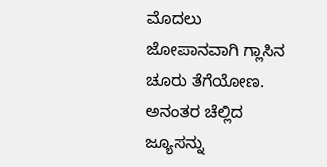ಮೊದಲು ಜೋಪಾನವಾಗಿ ಗ್ಲಾಸಿನ ಚೂರು ತೆಗೆಯೋಣ. ಅನಂತರ ಚೆಲ್ಲಿದ ಜ್ಯೂಸನ್ನು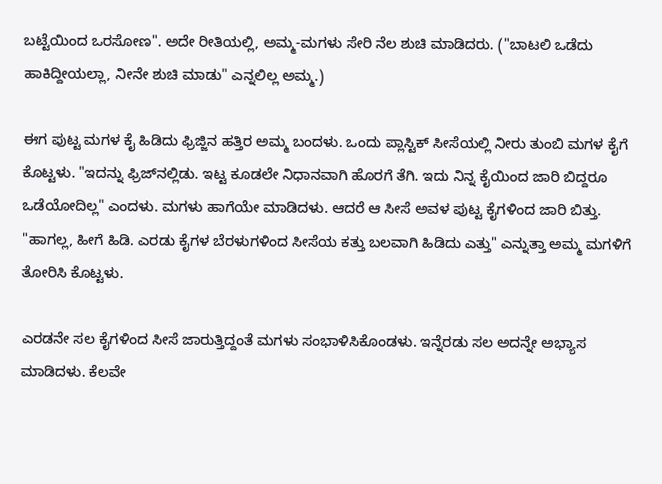ಬಟ್ಟೆಯಿಂದ ಒರಸೋಣ". ಅದೇ ರೀತಿಯಲ್ಲಿ, ಅಮ್ಮ-ಮಗಳು ಸೇರಿ ನೆಲ ಶುಚಿ ಮಾಡಿದರು. ("ಬಾಟಲಿ ಒಡೆದು ಹಾಕಿದ್ದೀಯಲ್ಲಾ, ನೀನೇ ಶುಚಿ ಮಾಡು" ಎನ್ನಲಿಲ್ಲ ಅಮ್ಮ.)

ಈಗ ಪುಟ್ಟ ಮಗಳ ಕೈ ಹಿಡಿದು ಫ್ರಿಜ್ಜಿನ ಹತ್ತಿರ ಅಮ್ಮ ಬಂದಳು. ಒಂದು ಪ್ಲಾಸ್ಟಿಕ್ ಸೀಸೆಯಲ್ಲಿ ನೀರು ತುಂಬಿ ಮಗಳ ಕೈಗೆ ಕೊಟ್ಟಳು. "ಇದನ್ನು ಫ್ರಿಜ್‍ನಲ್ಲಿಡು. ಇಟ್ಟ ಕೂಡಲೇ ನಿಧಾನವಾಗಿ ಹೊರಗೆ ತೆಗಿ. ಇದು ನಿನ್ನ ಕೈಯಿಂದ ಜಾರಿ ಬಿದ್ದರೂ ಒಡೆಯೋದಿಲ್ಲ" ಎಂದಳು. ಮಗಳು ಹಾಗೆಯೇ ಮಾಡಿದಳು. ಆದರೆ ಆ ಸೀಸೆ ಅವಳ ಪುಟ್ಟ ಕೈಗಳಿಂದ ಜಾರಿ ಬಿತ್ತು. "ಹಾಗಲ್ಲ, ಹೀಗೆ ಹಿಡಿ. ಎರಡು ಕೈಗಳ ಬೆರಳುಗಳಿಂದ ಸೀಸೆಯ ಕತ್ತು ಬಲವಾಗಿ ಹಿಡಿದು ಎತ್ತು" ಎನ್ನುತ್ತಾ ಅಮ್ಮ ಮಗಳಿಗೆ ತೋರಿಸಿ ಕೊಟ್ಟಳು.

ಎರಡನೇ ಸಲ ಕೈಗಳಿಂದ ಸೀಸೆ ಜಾರುತ್ತಿದ್ದಂತೆ ಮಗಳು ಸಂಭಾಳಿಸಿಕೊಂಡಳು. ಇನ್ನೆರಡು ಸಲ ಅದನ್ನೇ ಅಭ್ಯಾಸ ಮಾಡಿದಳು. ಕೆಲವೇ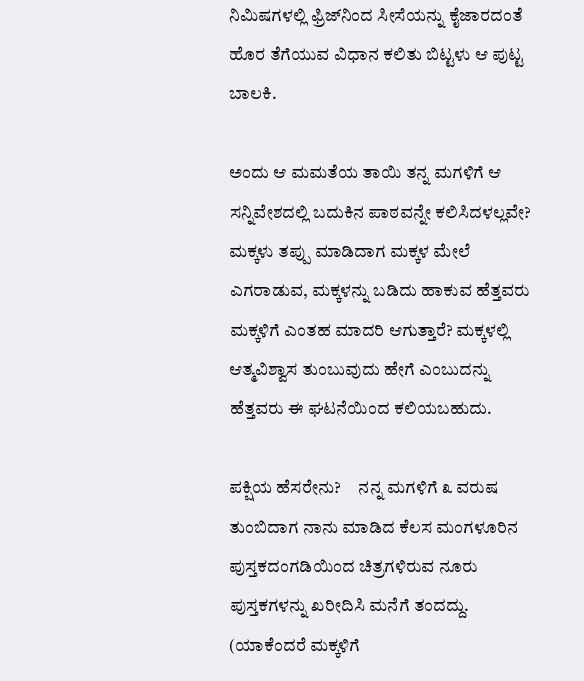ನಿಮಿಷಗಳಲ್ಲಿ ಫ್ರಿಜ್‍ನಿಂದ ಸೀಸೆಯನ್ನು ಕೈಜಾರದಂತೆ ಹೊರ ತೆಗೆಯುವ ವಿಧಾನ ಕಲಿತು ಬಿಟ್ಟಳು ಆ ಪುಟ್ಟ ಬಾಲಕಿ.

ಅಂದು ಆ ಮಮತೆಯ ತಾಯಿ ತನ್ನ ಮಗಳಿಗೆ ಆ ಸನ್ನಿವೇಶದಲ್ಲಿ ಬದುಕಿನ ಪಾಠವನ್ನೇ ಕಲಿಸಿದಳಲ್ಲವೇ? ಮಕ್ಕಳು ತಪ್ಪು ಮಾಡಿದಾಗ ಮಕ್ಕಳ ಮೇಲೆ ಎಗರಾಡುವ, ಮಕ್ಕಳನ್ನು ಬಡಿದು ಹಾಕುವ ಹೆತ್ತವರು ಮಕ್ಕಳಿಗೆ ಎಂತಹ ಮಾದರಿ ಆಗುತ್ತಾರೆ? ಮಕ್ಕಳಲ್ಲಿ ಆತ್ಮವಿಶ್ವಾಸ ತುಂಬುವುದು ಹೇಗೆ ಎಂಬುದನ್ನು ಹೆತ್ತವರು ಈ ಘಟನೆಯಿಂದ ಕಲಿಯಬಹುದು.

ಪಕ್ಷಿಯ ಹೆಸರೇನು?     ನನ್ನ ಮಗಳಿಗೆ ೩ ವರುಷ ತುಂಬಿದಾಗ ನಾನು ಮಾಡಿದ ಕೆಲಸ ಮಂಗಳೂರಿನ ಪುಸ್ತಕದಂಗಡಿಯಿಂದ ಚಿತ್ರಗಳಿರುವ ನೂರು ಪುಸ್ತಕಗಳನ್ನು ಖರೀದಿಸಿ ಮನೆಗೆ ತಂದದ್ದು. (ಯಾಕೆಂದರೆ ಮಕ್ಕಳಿಗೆ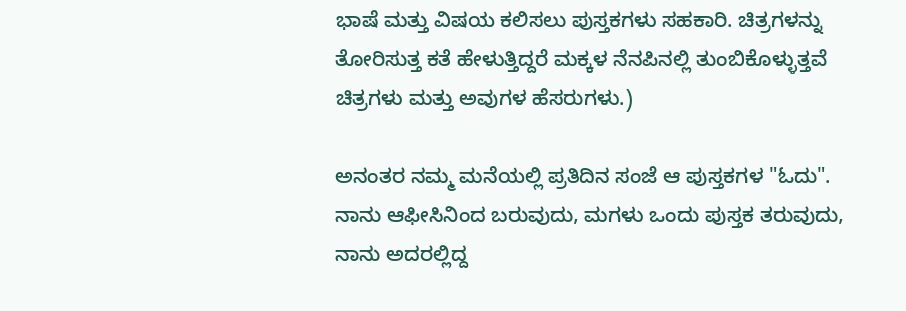ಭಾಷೆ ಮತ್ತು ವಿಷಯ ಕಲಿಸಲು ಪುಸ್ತಕಗಳು ಸಹಕಾರಿ. ಚಿತ್ರಗಳನ್ನು ತೋರಿಸುತ್ತ ಕತೆ ಹೇಳುತ್ತಿದ್ದರೆ ಮಕ್ಕಳ ನೆನಪಿನಲ್ಲಿ ತುಂಬಿಕೊಳ್ಳುತ್ತವೆ ಚಿತ್ರಗಳು ಮತ್ತು ಅವುಗಳ ಹೆಸರುಗಳು.)

ಅನಂತರ ನಮ್ಮ ಮನೆಯಲ್ಲಿ ಪ್ರತಿದಿನ ಸಂಜೆ ಆ ಪುಸ್ತಕಗಳ "ಓದು". ನಾನು ಆಫೀಸಿನಿಂದ ಬರುವುದು, ಮಗಳು ಒಂದು ಪುಸ್ತಕ ತರುವುದು, ನಾನು ಅದರಲ್ಲಿದ್ದ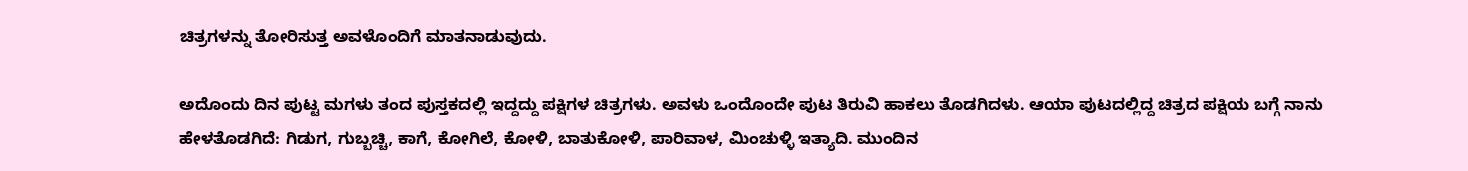ಚಿತ್ರಗಳನ್ನು ತೋರಿಸುತ್ತ ಅವಳೊಂದಿಗೆ ಮಾತನಾಡುವುದು.

ಅದೊಂದು ದಿನ ಪುಟ್ಟ ಮಗಳು ತಂದ ಪುಸ್ತಕದಲ್ಲಿ ಇದ್ದದ್ದು ಪಕ್ಷಿಗಳ ಚಿತ್ರಗಳು. ಅವಳು ಒಂದೊಂದೇ ಪುಟ ತಿರುವಿ ಹಾಕಲು ತೊಡಗಿದಳು. ಆಯಾ ಪುಟದಲ್ಲಿದ್ದ ಚಿತ್ರದ ಪಕ್ಷಿಯ ಬಗ್ಗೆ ನಾನು ಹೇಳತೊಡಗಿದೆ: ಗಿಡುಗ, ಗುಬ್ಬಚ್ಚಿ, ಕಾಗೆ, ಕೋಗಿಲೆ, ಕೋಳಿ, ಬಾತುಕೋಳಿ, ಪಾರಿವಾಳ, ಮಿಂಚುಳ್ಳಿ ಇತ್ಯಾದಿ. ಮುಂದಿನ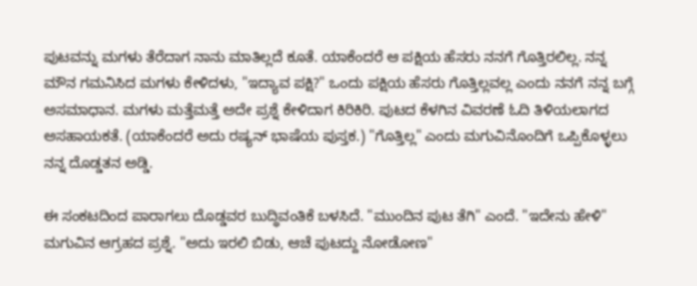ಪುಟವನ್ನು ಮಗಳು ತೆರೆದಾಗ ನಾನು ಮಾತಿಲ್ಲದೆ ಕೂತೆ. ಯಾಕೆಂದರೆ ಆ ಪಕ್ಷಿಯ ಹೆಸರು ನನಗೆ ಗೊತ್ತಿರಲಿಲ್ಲ. ನನ್ನ ಮೌನ ಗಮನಿಸಿದ ಮಗಳು ಕೇಳಿದಳು, "ಇದ್ಯಾವ ಪಕ್ಷಿ?" ಒಂದು ಪಕ್ಷಿಯ ಹೆಸರು ಗೊತ್ತಿಲ್ಲವಲ್ಲ ಎಂದು ನನಗೆ ನನ್ನ ಬಗ್ಗೆ ಅಸಮಾಧಾನ. ಮಗಳು ಮತ್ತೆಮತ್ತೆ ಅದೇ ಪ್ರಶ್ನೆ ಕೇಳಿದಾಗ ಕಿರಿಕಿರಿ. ಪುಟದ ಕೆಳಗಿನ ವಿವರಣೆ ಓದಿ ತಿಳಿಯಲಾಗದ ಅಸಹಾಯಕತೆ. (ಯಾಕೆಂದರೆ ಅದು ರಷ್ಯನ್ ಭಾಷೆಯ ಪುಸ್ತಕ.) "ಗೊತ್ತಿಲ್ಲ" ಎಂದು ಮಗುವಿನೊಂದಿಗೆ ಒಪ್ಪಿಕೊಳ್ಳಲು ನನ್ನ ದೊಡ್ಡತನ ಅಡ್ಡಿ.

ಈ ಸಂಕಟದಿಂದ ಪಾರಾಗಲು ದೊಡ್ಡವರ ಬುದ್ಧಿವಂತಿಕೆ ಬಳಸಿದೆ. "ಮುಂದಿನ ಪುಟ ತೆಗಿ" ಎಂದೆ. "ಇದೇನು ಹೇಳಿ" ಮಗುವಿನ ಆಗ್ರಹದ ಪ್ರಶ್ನೆ. "ಅದು ಇರಲಿ ಬಿಡು, ಆಚೆ ಪುಟದ್ದು ನೋಡೋಣ"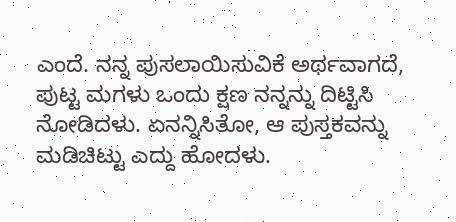ಎಂದೆ. ನನ್ನ ಪುಸಲಾಯಿಸುವಿಕೆ ಅರ್ಥವಾಗದೆ, ಪುಟ್ಟ ಮಗಳು ಒಂದು ಕ್ಷಣ ನನ್ನನ್ನು ದಿಟ್ಟಿಸಿ ನೋಡಿದಳು. ಏನನ್ನಿಸಿತೋ, ಆ ಪುಸ್ತಕವನ್ನು ಮಡಿಚಿಟ್ಟು ಎದ್ದು ಹೋದಳು.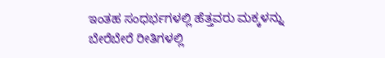ಇಂತಹ ಸಂಧರ್ಭಗಳಲ್ಲಿ ಹೆತ್ತವರು ಮಕ್ಕಳನ್ನು ಬೇರೆಬೇರೆ ರೀತಿಗಳಲ್ಲಿ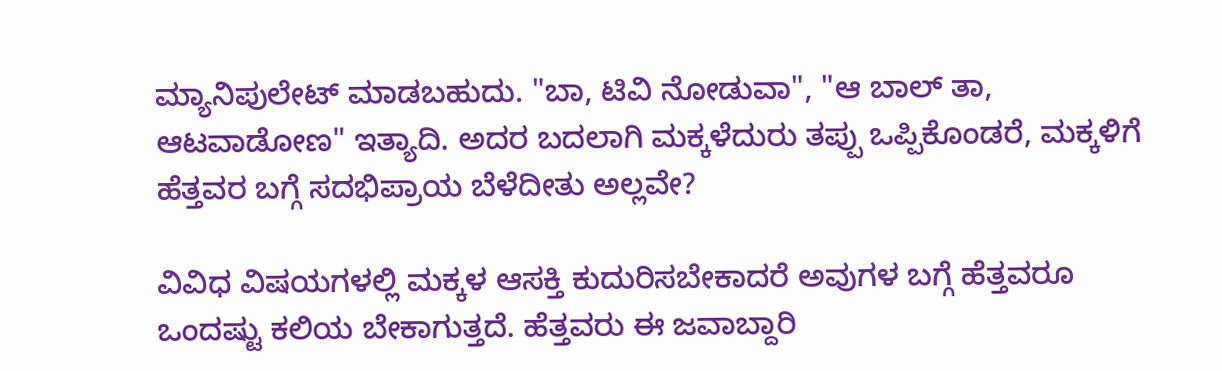ಮ್ಯಾನಿಪುಲೇಟ್ ಮಾಡಬಹುದು. "ಬಾ, ಟಿವಿ ನೋಡುವಾ", "ಆ ಬಾಲ್ ತಾ, ಆಟವಾಡೋಣ" ಇತ್ಯಾದಿ. ಅದರ ಬದಲಾಗಿ ಮಕ್ಕಳೆದುರು ತಪ್ಪು ಒಪ್ಪಿಕೊಂಡರೆ, ಮಕ್ಕಳಿಗೆ ಹೆತ್ತವರ ಬಗ್ಗೆ ಸದಭಿಪ್ರಾಯ ಬೆಳೆದೀತು ಅಲ್ಲವೇ?

ವಿವಿಧ ವಿಷಯಗಳಲ್ಲಿ ಮಕ್ಕಳ ಆಸಕ್ತಿ ಕುದುರಿಸಬೇಕಾದರೆ ಅವುಗಳ ಬಗ್ಗೆ ಹೆತ್ತವರೂ ಒಂದಷ್ಟು ಕಲಿಯ ಬೇಕಾಗುತ್ತದೆ. ಹೆತ್ತವರು ಈ ಜವಾಬ್ದಾರಿ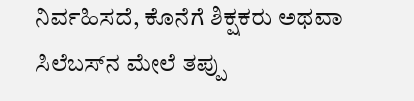ನಿರ್ವಹಿಸದೆ, ಕೊನೆಗೆ ಶಿಕ್ಷಕರು ಅಥವಾ ಸಿಲೆಬಸ್‍ನ ಮೇಲೆ ತಪ್ಪು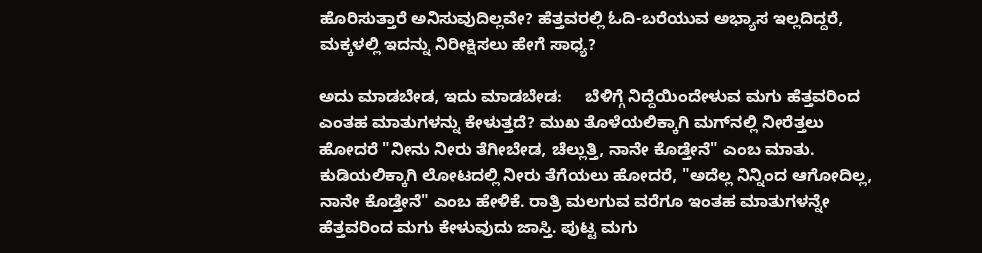ಹೊರಿಸುತ್ತಾರೆ ಅನಿಸುವುದಿಲ್ಲವೇ? ಹೆತ್ತವರಲ್ಲಿ ಓದಿ-ಬರೆಯುವ ಅಭ್ಯಾಸ ಇಲ್ಲದಿದ್ದರೆ, ಮಕ್ಕಳಲ್ಲಿ ಇದನ್ನು ನಿರೀಕ್ಷಿಸಲು ಹೇಗೆ ಸಾಧ್ಯ?

ಅದು ಮಾಡಬೇಡ, ಇದು ಮಾಡಬೇಡ:     ಬೆಳಿಗ್ಗೆ ನಿದ್ದೆಯಿಂದೇಳುವ ಮಗು ಹೆತ್ತವರಿಂದ ಎಂತಹ ಮಾತುಗಳನ್ನು ಕೇಳುತ್ತದೆ? ಮುಖ ತೊಳೆಯಲಿಕ್ಕಾಗಿ ಮಗ್‍ನಲ್ಲಿ ನೀರೆತ್ತಲು ಹೋದರೆ "ನೀನು ನೀರು ತೆಗೀಬೇಡ, ಚೆಲ್ಲುತ್ತಿ, ನಾನೇ ಕೊಡ್ತೇನೆ" ಎಂಬ ಮಾತು. ಕುಡಿಯಲಿಕ್ಕಾಗಿ ಲೋಟದಲ್ಲಿ ನೀರು ತೆಗೆಯಲು ಹೋದರೆ, "ಅದೆಲ್ಲ ನಿನ್ನಿಂದ ಆಗೋದಿಲ್ಲ, ನಾನೇ ಕೊಡ್ತೇನೆ" ಎಂಬ ಹೇಳಿಕೆ. ರಾತ್ರಿ ಮಲಗುವ ವರೆಗೂ ಇಂತಹ ಮಾತುಗಳನ್ನೇ ಹೆತ್ತವರಿಂದ ಮಗು ಕೇಳುವುದು ಜಾಸ್ತಿ. ಪುಟ್ಟ ಮಗು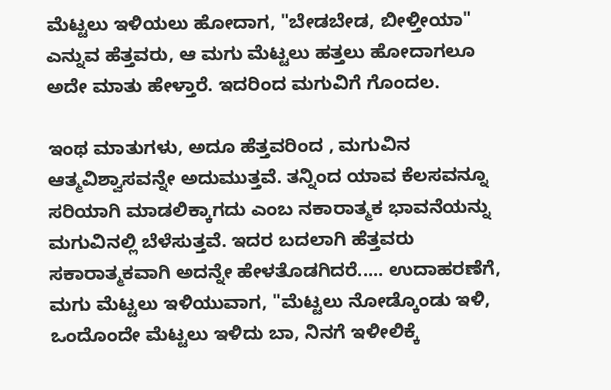ಮೆಟ್ಟಲು ಇಳಿಯಲು ಹೋದಾಗ, "ಬೇಡಬೇಡ, ಬೀಳ್ತೀಯಾ" ಎನ್ನುವ ಹೆತ್ತವರು, ಆ ಮಗು ಮೆಟ್ಟಲು ಹತ್ತಲು ಹೋದಾಗಲೂ ಅದೇ ಮಾತು ಹೇಳ್ತಾರೆ. ಇದರಿಂದ ಮಗುವಿಗೆ ಗೊಂದಲ.

ಇಂಥ ಮಾತುಗಳು, ಅದೂ ಹೆತ್ತವರಿಂದ , ಮಗುವಿನ ಆತ್ಮವಿಶ್ವಾಸವನ್ನೇ ಅದುಮುತ್ತವೆ. ತನ್ನಿಂದ ಯಾವ ಕೆಲಸವನ್ನೂ ಸರಿಯಾಗಿ ಮಾಡಲಿಕ್ಕಾಗದು ಎಂಬ ನಕಾರಾತ್ಮಕ ಭಾವನೆಯನ್ನು ಮಗುವಿನಲ್ಲಿ ಬೆಳೆಸುತ್ತವೆ. ಇದರ ಬದಲಾಗಿ ಹೆತ್ತವರು ಸಕಾರಾತ್ಮಕವಾಗಿ ಅದನ್ನೇ ಹೇಳತೊಡಗಿದರೆ..... ಉದಾಹರಣೆಗೆ, ಮಗು ಮೆಟ್ಟಲು ಇಳಿಯುವಾಗ, "ಮೆಟ್ಟಲು ನೋಡ್ಕೊಂಡು ಇಳಿ, ಒಂದೊಂದೇ ಮೆಟ್ಟಲು ಇಳಿದು ಬಾ, ನಿನಗೆ ಇಳೀಲಿಕ್ಕೆ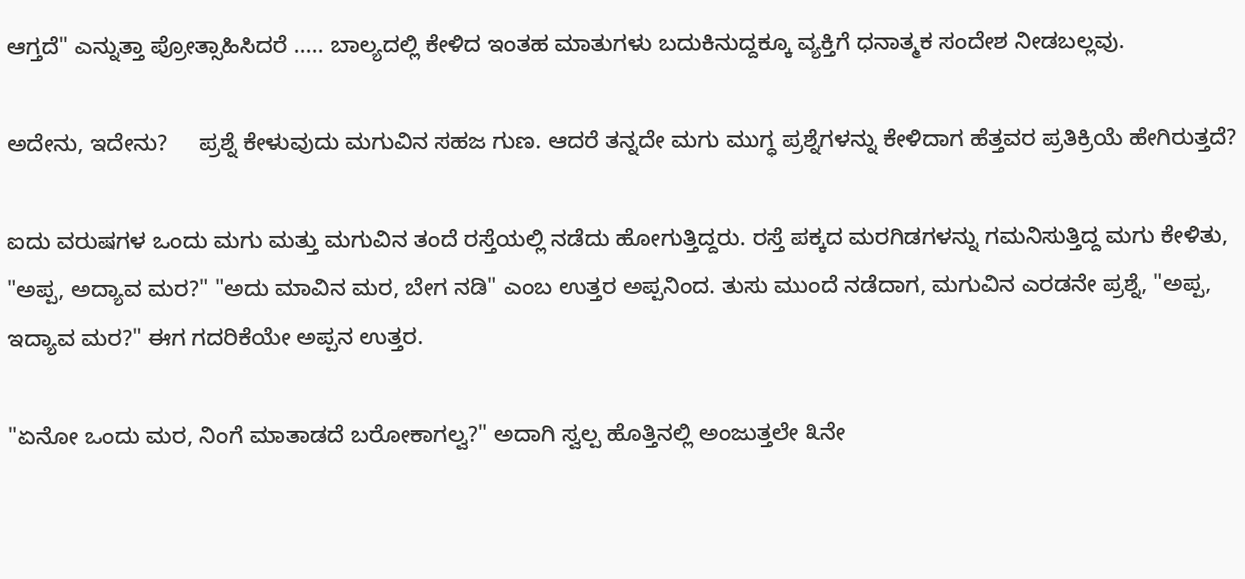ಆಗ್ತದೆ" ಎನ್ನುತ್ತಾ ಪ್ರೋತ್ಸಾಹಿಸಿದರೆ ..... ಬಾಲ್ಯದಲ್ಲಿ ಕೇಳಿದ ಇಂತಹ ಮಾತುಗಳು ಬದುಕಿನುದ್ದಕ್ಕೂ ವ್ಯಕ್ತಿಗೆ ಧನಾತ್ಮಕ ಸಂದೇಶ ನೀಡಬಲ್ಲವು.

ಅದೇನು, ಇದೇನು?     ಪ್ರಶ್ನೆ ಕೇಳುವುದು ಮಗುವಿನ ಸಹಜ ಗುಣ. ಆದರೆ ತನ್ನದೇ ಮಗು ಮುಗ್ಧ ಪ್ರಶ್ನೆಗಳನ್ನು ಕೇಳಿದಾಗ ಹೆತ್ತವರ ಪ್ರತಿಕ್ರಿಯೆ ಹೇಗಿರುತ್ತದೆ?

ಐದು ವರುಷಗಳ ಒಂದು ಮಗು ಮತ್ತು ಮಗುವಿನ ತಂದೆ ರಸ್ತೆಯಲ್ಲಿ ನಡೆದು ಹೋಗುತ್ತಿದ್ದರು. ರಸ್ತೆ ಪಕ್ಕದ ಮರಗಿಡಗಳನ್ನು ಗಮನಿಸುತ್ತಿದ್ದ ಮಗು ಕೇಳಿತು, "ಅಪ್ಪ, ಅದ್ಯಾವ ಮರ?" "ಅದು ಮಾವಿನ ಮರ, ಬೇಗ ನಡಿ" ಎಂಬ ಉತ್ತರ ಅಪ್ಪನಿಂದ. ತುಸು ಮುಂದೆ ನಡೆದಾಗ, ಮಗುವಿನ ಎರಡನೇ ಪ್ರಶ್ನೆ, "ಅಪ್ಪ, ಇದ್ಯಾವ ಮರ?" ಈಗ ಗದರಿಕೆಯೇ ಅಪ್ಪನ ಉತ್ತರ.

"ಏನೋ ಒಂದು ಮರ, ನಿಂಗೆ ಮಾತಾಡದೆ ಬರೋಕಾಗಲ್ವ?" ಅದಾಗಿ ಸ್ವಲ್ಪ ಹೊತ್ತಿನಲ್ಲಿ ಅಂಜುತ್ತಲೇ ೩ನೇ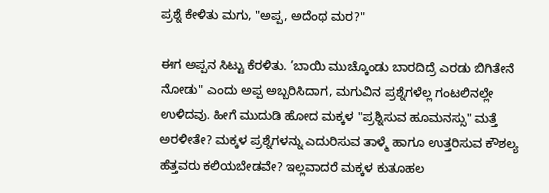ಪ್ರಶ್ನೆ ಕೇಳಿತು ಮಗು, "ಅಪ್ಪ, ಅದೆಂಥ ಮರ?"

ಈಗ ಅಪ್ಪನ ಸಿಟ್ಟು ಕೆರಳಿತು. ’ಬಾಯಿ ಮುಚ್ಕೊಂಡು ಬಾರದಿದ್ರೆ ಎರಡು ಬಿಗಿತೇನೆ ನೋಡು" ಎಂದು ಅಪ್ಪ ಅಬ್ಬರಿಸಿದಾಗ, ಮಗುವಿನ ಪ್ರಶ್ನೆಗಳೆಲ್ಲ ಗಂಟಲಿನಲ್ಲೇ ಉಳಿದವು. ಹೀಗೆ ಮುದುಡಿ ಹೋದ ಮಕ್ಕಳ "ಪ್ರಶ್ನಿಸುವ ಹೂಮನಸ್ಸು" ಮತ್ತೆ ಅರಳೀತೇ? ಮಕ್ಕಳ ಪ್ರಶ್ನೆಗಳನ್ನು ಎದುರಿಸುವ ತಾಳ್ಮೆ ಹಾಗೂ ಉತ್ತರಿಸುವ ಕೌಶಲ್ಯ ಹೆತ್ತವರು ಕಲಿಯಬೇಡವೇ? ಇಲ್ಲವಾದರೆ ಮಕ್ಕಳ ಕುತೂಹಲ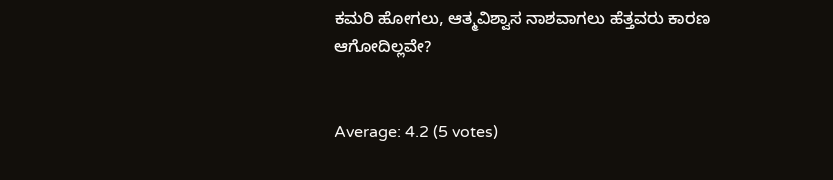ಕಮರಿ ಹೋಗಲು, ಆತ್ಮವಿಶ್ವಾಸ ನಾಶವಾಗಲು ಹೆತ್ತವರು ಕಾರಣ ಆಗೋದಿಲ್ಲವೇ?


Average: 4.2 (5 votes)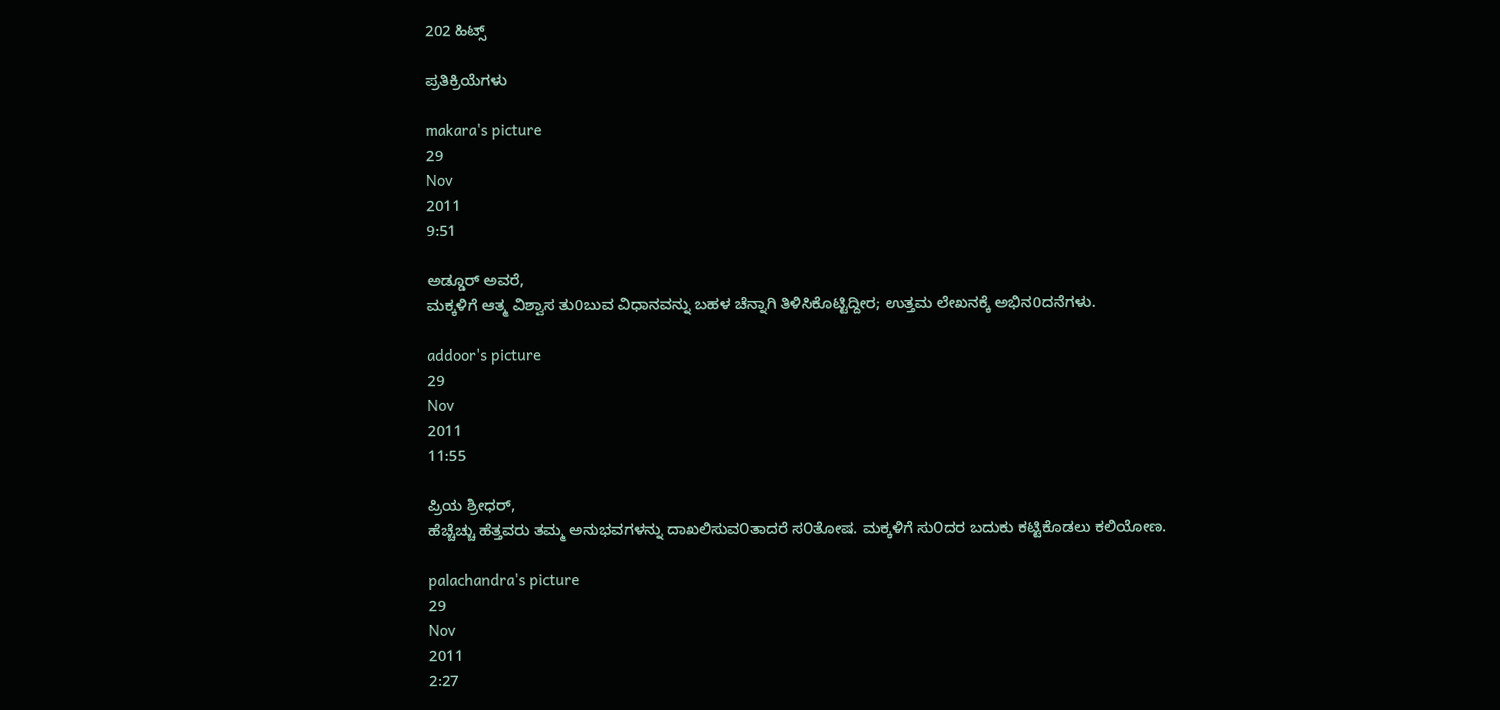202 ಹಿಟ್ಸ್

ಪ್ರತಿಕ್ರಿಯೆಗಳು

makara's picture
29
Nov
2011
9:51

ಅಡ್ಡೂರ್ ಅವರೆ,
ಮಕ್ಕಳಿಗೆ ಆತ್ಮ ವಿಶ್ವಾಸ ತು0ಬುವ ವಿಧಾನವನ್ನು ಬಹಳ ಚೆನ್ನಾಗಿ ತಿಳಿಸಿಕೊಟ್ಟಿದ್ದೀರ; ಉತ್ತಮ ಲೇಖನಕ್ಕೆ ಅಭಿನ0ದನೆಗಳು.

addoor's picture
29
Nov
2011
11:55

ಪ್ರಿಯ ಶ್ರೀಧರ್,
ಹೆಚ್ಚೆಚ್ಚು ಹೆತ್ತವರು ತಮ್ಮ ಅನುಭವಗಳನ್ನು ದಾಖಲಿಸುವ೦ತಾದರೆ ಸ೦ತೋಷ. ಮಕ್ಕಳಿಗೆ ಸು೦ದರ ಬದುಕು ಕಟ್ಟಿಕೊಡಲು ಕಲಿಯೋಣ.

palachandra's picture
29
Nov
2011
2:27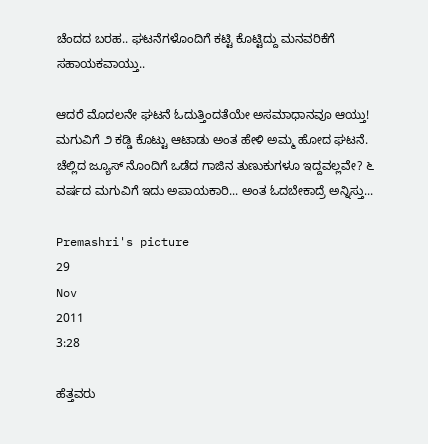ಚೆಂದದ ಬರಹ.. ಘಟನೆಗಳೊಂದಿಗೆ ಕಟ್ಟಿ ಕೊಟ್ಟಿದ್ದು ಮನವರಿಕೆಗೆ ಸಹಾಯಕವಾಯ್ತು..

ಆದರೆ ಮೊದಲನೇ ಘಟನೆ ಓದುತ್ತಿಂದತೆಯೇ ಅಸಮಾಧಾನವೂ ಆಯ್ತು! ಮಗುವಿಗೆ ೨ ಕಡ್ಡಿ ಕೊಟ್ಟು ಆಟಾಡು ಅಂತ ಹೇಳಿ ಅಮ್ಮ ಹೋದ ಘಟನೆ. ಚೆಲ್ಲಿದ ಜ್ಯೂಸ್ ನೊಂದಿಗೆ ಒಡೆದ ಗಾಜಿನ ತುಣುಕುಗಳೂ ಇದ್ದವಲ್ಲವೇ? ೬ ವರ್ಷದ ಮಗುವಿಗೆ ಇದು ಅಪಾಯಕಾರಿ... ಅಂತ ಓದಬೇಕಾದ್ರೆ ಅನ್ನಿಸ್ತು...

Premashri's picture
29
Nov
2011
3:28

ಹೆತ್ತವರು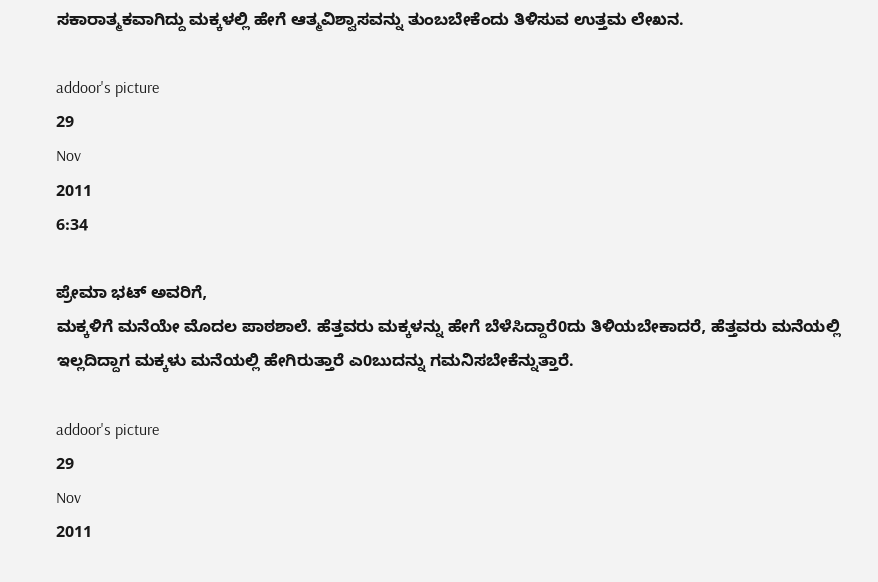ಸಕಾರಾತ್ಮಕವಾಗಿದ್ದು ಮಕ್ಕಳಲ್ಲಿ ಹೇಗೆ ಆತ್ಮವಿಶ್ವಾಸವನ್ನು ತುಂಬಬೇಕೆಂದು ತಿಳಿಸುವ ಉತ್ತಮ ಲೇಖನ.

addoor's picture
29
Nov
2011
6:34

ಪ್ರೇಮಾ ಭಟ್ ಅವರಿಗೆ,
ಮಕ್ಕಳಿಗೆ ಮನೆಯೇ ಮೊದಲ ಪಾಠಶಾಲೆ. ಹೆತ್ತವರು ಮಕ್ಕಳನ್ನು ಹೇಗೆ ಬೆಳೆಸಿದ್ದಾರೆ0ದು ತಿಳಿಯಬೇಕಾದರೆ, ಹೆತ್ತವರು ಮನೆಯಲ್ಲಿ ಇಲ್ಲದಿದ್ದಾಗ ಮಕ್ಕಳು ಮನೆಯಲ್ಲಿ ಹೇಗಿರುತ್ತಾರೆ ಎ0ಬುದನ್ನು ಗಮನಿಸಬೇಕೆನ್ನುತ್ತಾರೆ.

addoor's picture
29
Nov
2011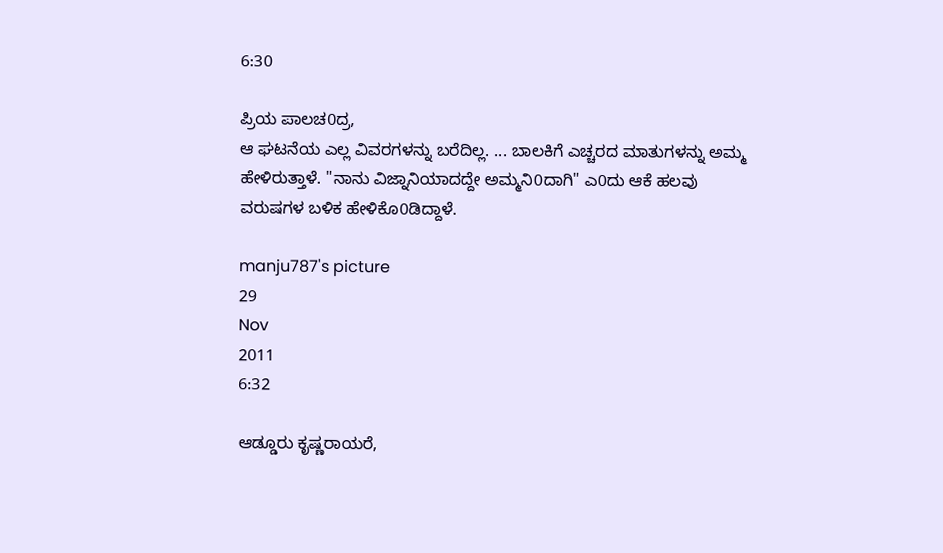6:30

ಪ್ರಿಯ ಪಾಲಚ0ದ್ರ,
ಆ ಘಟನೆಯ ಎಲ್ಲ ವಿವರಗಳನ್ನು ಬರೆದಿಲ್ಲ. ... ಬಾಲಕಿಗೆ ಎಚ್ಚರದ ಮಾತುಗಳನ್ನು ಅಮ್ಮ ಹೇಳಿರುತ್ತಾಳೆ. "ನಾನು ವಿಜ್ನಾನಿಯಾದದ್ದೇ ಅಮ್ಮನಿ0ದಾಗಿ" ಎ0ದು ಆಕೆ ಹಲವು ವರುಷಗಳ ಬಳಿಕ ಹೇಳಿಕೊ0ಡಿದ್ದಾಳೆ.

manju787's picture
29
Nov
2011
6:32

ಆಡ್ಡೂರು ಕೃಷ್ಣರಾಯರೆ,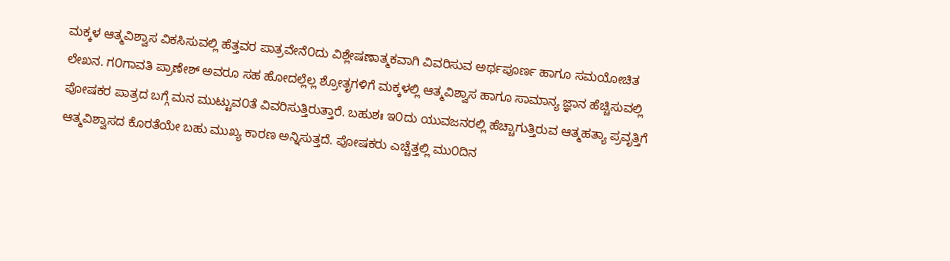ಮಕ್ಕಳ ಆತ್ಮವಿಶ್ವಾಸ ವಿಕಸಿಸುವಲ್ಲಿ ಹೆತ್ತವರ ಪಾತ್ರವೇನೆ೦ದು ವಿಶ್ಲೇಷಣಾತ್ಮಕವಾಗಿ ವಿವರಿಸುವ ಅರ್ಥಪೂರ್ಣ ಹಾಗೂ ಸಮಯೋಚಿತ ಲೇಖನ. ಗ೦ಗಾವತಿ ಪ್ರಾಣೇಶ್ ಅವರೂ ಸಹ ಹೋದಲ್ಲೆಲ್ಲ ಶ್ರೋತೃಗಳಿಗೆ ಮಕ್ಕಳಲ್ಲಿ ಆತ್ಮವಿಶ್ವಾಸ ಹಾಗೂ ಸಾಮಾನ್ಯ ಜ್ಞಾನ ಹೆಚ್ಚಿಸುವಲ್ಲಿ ಪೋಷಕರ ಪಾತ್ರದ ಬಗ್ಗೆ ಮನ ಮುಟ್ಟುವ೦ತೆ ವಿವರಿಸುತ್ತಿರುತ್ತಾರೆ. ಬಹುಶಃ ಇ೦ದು ಯುವಜನರಲ್ಲಿ ಹೆಚ್ಚಾಗುತ್ತಿರುವ ಆತ್ಮಹತ್ಯಾ ಪ್ರವೃತ್ತಿಗೆ ಆತ್ಮವಿಶ್ವಾಸದ ಕೊರತೆಯೇ ಬಹು ಮುಖ್ಯ ಕಾರಣ ಅನ್ನಿಸುತ್ತದೆ. ಪೋಷಕರು ಎಚ್ಚೆತ್ತಲ್ಲಿ ಮು೦ದಿನ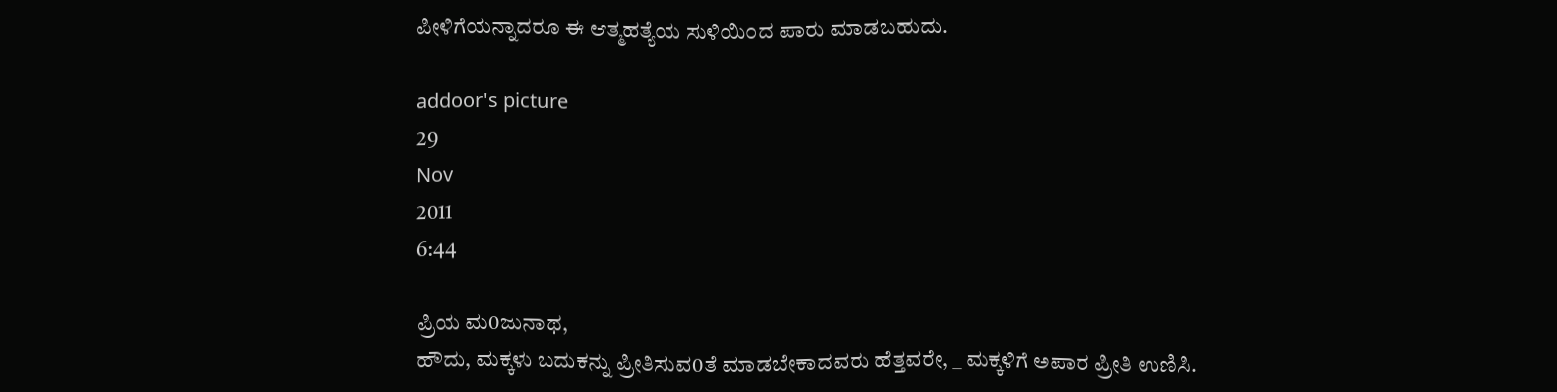ಪೀಳಿಗೆಯನ್ನಾದರೂ ಈ ಆತ್ಮಹತ್ಯೆಯ ಸುಳಿಯಿ೦ದ ಪಾರು ಮಾಡಬಹುದು.

addoor's picture
29
Nov
2011
6:44

ಪ್ರಿಯ ಮ0ಜುನಾಥ,
ಹೌದು, ಮಕ್ಕಳು ಬದುಕನ್ನು ಪ್ರೀತಿಸುವ0ತೆ ಮಾಡಬೇಕಾದವರು ಹೆತ್ತವರೇ, _ ಮಕ್ಕಳಿಗೆ ಅಪಾರ ಪ್ರೀತಿ ಉಣಿಸಿ.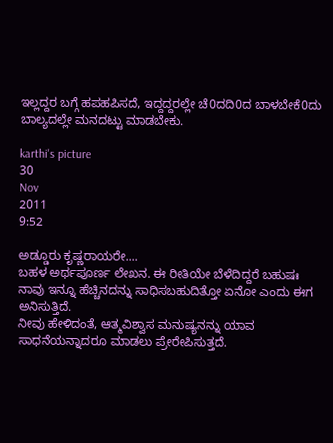ಇಲ್ಲದ್ದರ ಬಗ್ಗೆ ಹಪಹಪಿಸದೆ, ಇದ್ದದ್ದರಲ್ಲೇ ಚೆ0ದದಿ0ದ ಬಾಳಬೇಕೆ0ದು ಬಾಲ್ಯದಲ್ಲೇ ಮನದಟ್ಟು ಮಾಡಬೇಕು.

karthi's picture
30
Nov
2011
9:52

ಅಡ್ಡೂರು ಕೃಷ್ಣರಾಯರೇ....
ಬಹಳ ಅರ್ಥಪೂರ್ಣ ಲೇಖನ. ಈ ರೀತಿಯೇ ಬೆಳೆದಿದ್ದರೆ ಬಹುಷಃ ನಾವು ಇನ್ನೂ ಹೆಚ್ಚಿನದನ್ನು ಸಾಧಿಸಬಹುದಿತ್ತೋ ಏನೋ ಎಂದು ಈಗ ಅನಿಸುತ್ತಿದೆ.
ನೀವು ಹೇಳಿದಂತೆ, ಆತ್ಮವಿಶ್ವಾಸ ಮನುಷ್ಯನನ್ನು ಯಾವ ಸಾಧನೆಯನ್ನಾದರೂ ಮಾಡಲು ಪ್ರೇರೇಪಿಸುತ್ತದೆ.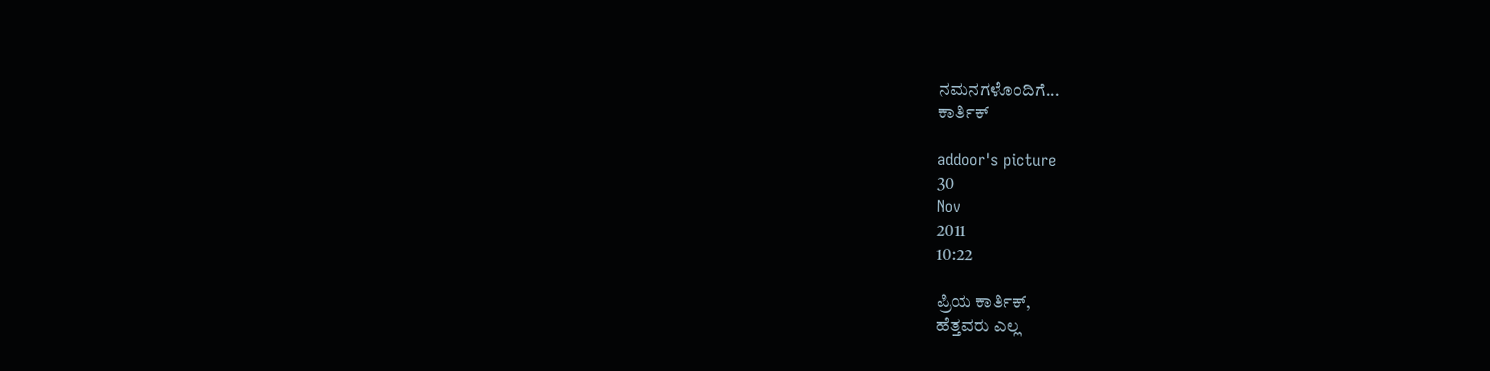ನಮನಗಳೊಂದಿಗೆ...
ಕಾರ್ತಿಕ್

addoor's picture
30
Nov
2011
10:22

ಪ್ರಿಯ ಕಾರ್ತಿಕ್,
ಹೆತ್ತವರು ಎಲ್ಲ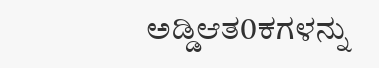ಅಡ್ಡಿಆತ0ಕಗಳನ್ನು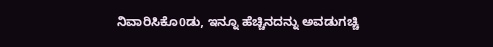ನಿವಾರಿಸಿಕೊ0ಡು, ಇನ್ನೂ ಹೆಚ್ಚಿನದನ್ನು ಅವಡುಗಚ್ಚಿ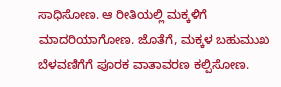ಸಾಧಿಸೋಣ. ಆ ರೀತಿಯಲ್ಲಿ ಮಕ್ಕಳಿಗೆ ಮಾದರಿಯಾಗೋಣ. ಜೊತೆಗೆ, ಮಕ್ಕಳ ಬಹುಮುಖ ಬೆಳವಣಿಗೆಗೆ ಪೂರಕ ವಾತಾವರಣ ಕಲ್ಪಿಸೋಣ.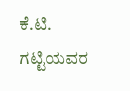ಕೆ.ಟಿ. ಗಟ್ಟಿಯವರ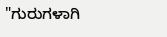"ಗುರುಗಳಾಗಿ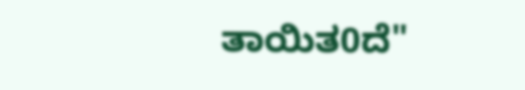ತಾಯಿತ0ದೆ"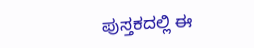ಪುಸ್ತಕದಲ್ಲಿ ಈ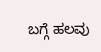ಬಗ್ಗೆ ಹಲವು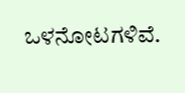ಒಳನೋಟಗಳಿವೆ.